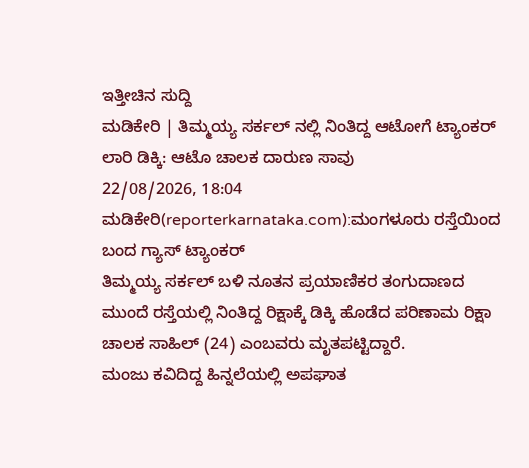ಇತ್ತೀಚಿನ ಸುದ್ದಿ
ಮಡಿಕೇರಿ | ತಿಮ್ಮಯ್ಯ ಸರ್ಕಲ್ ನಲ್ಲಿ ನಿಂತಿದ್ದ ಆಟೋಗೆ ಟ್ಯಾಂಕರ್ ಲಾರಿ ಡಿಕ್ಕಿ: ಆಟೊ ಚಾಲಕ ದಾರುಣ ಸಾವು
22/08/2026, 18:04
ಮಡಿಕೇರಿ(reporterkarnataka.com):ಮಂಗಳೂರು ರಸ್ತೆಯಿಂದ ಬಂದ ಗ್ಯಾಸ್ ಟ್ಯಾಂಕರ್
ತಿಮ್ಮಯ್ಯ ಸರ್ಕಲ್ ಬಳಿ ನೂತನ ಪ್ರಯಾಣಿಕರ ತಂಗುದಾಣದ ಮುಂದೆ ರಸ್ತೆಯಲ್ಲಿ ನಿಂತಿದ್ದ ರಿಕ್ಷಾಕ್ಕೆ ಡಿಕ್ಕಿ ಹೊಡೆದ ಪರಿಣಾಮ ರಿಕ್ಷಾ ಚಾಲಕ ಸಾಹಿಲ್ (24) ಎಂಬವರು ಮೃತಪಟ್ಟಿದ್ದಾರೆ.
ಮಂಜು ಕವಿದಿದ್ದ ಹಿನ್ನಲೆಯಲ್ಲಿ ಅಪಘಾತ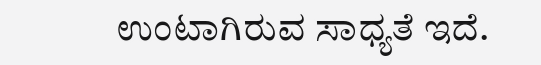ಉಂಟಾಗಿರುವ ಸಾಧ್ಯತೆ ಇದೆ.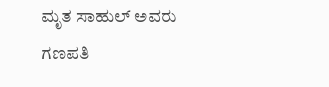ಮೃತ ಸಾಹುಲ್ ಅವರು ಗಣಪತಿ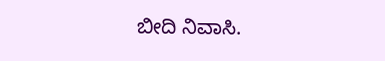ಬೀದಿ ನಿವಾಸಿ.